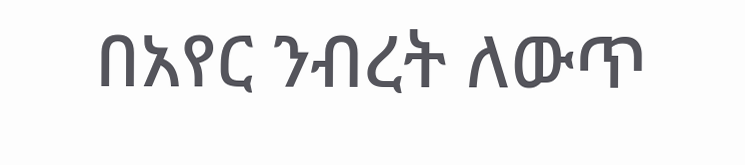በአየር ንብረት ለውጥ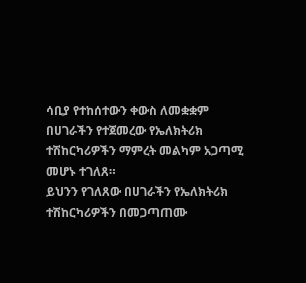ሳቢያ የተከሰተውን ቀውስ ለመቋቋም በሀገራችን የተጀመረው የኤለክትሪክ ተሽከርካሪዎችን ማምረት መልካም አጋጣሚ መሆኑ ተገለጸ።
ይህንን የገለጸው በሀገራችን የኤለክትሪክ ተሽከርካሪዎችን በመጋጣጠሙ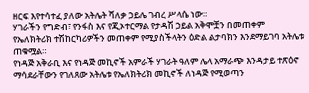ዘርፍ እየተሳተፈ ያለው አትሌት ሻለቃ ኃይሌ ገብረ ሥላሴ ነው።
ሃገራችን የግድብ፣ የንፋስ እና የጂኦተርማል የታዳሽ ኃይል አቅሞቿን በመጠቀም የኤለክትሪክ ተሽከርካሪዎችን መጠቀም የሚያስችላትን ዕድል ልታባክን እንደማይገባ አትሌቱ ጠቁሟል።
የነዳጅ አቅራቢ እና የነዳጅ መኪኖች አምራች ሃገራት ዓለም ሌላ አማራጭ እንዳታይ ተጽዕኖ ማሳደራቸውን የገለጸው አትሌቱ የኤለክትሪክ መኪኖች ለነዳጅ የሚወጣን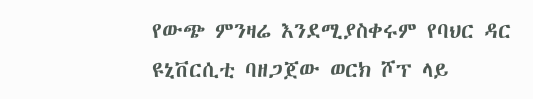የውጭ ምንዛሬ እንደሚያስቀሩም የባህር ዳር ዩኒቨርሲቲ ባዘጋጀው ወርክ ሾፕ ላይ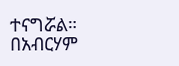ተናግሯል።
በአብርሃም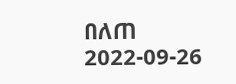በለጠ
2022-09-26